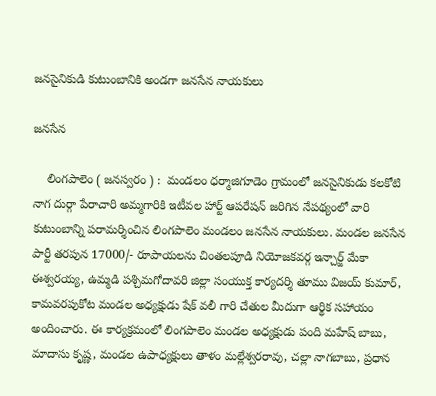జనసైనికుడి కుటుంబానికి అండగా జనసేన నాయకులు

జనసేన

    లింగపాలెం ( జనస్వరం ) :  మండలం ధర్మాజిగూడెం గ్రామంలో జనసైనికుడు కలకోటి నాగ దుర్గా పేరాచారి అమ్మగారికి ఇటీవల హార్ట్ ఆపరేషన్ జరిగిన నేపథ్యంలో వారి కుటుంబాన్ని పరామర్శించిన లింగపాలెం మండలం జనసేన నాయకులు. మండల జనసేన పార్టీ తరపున 17000/- రూపాయలను చింతలపూడి నియోజకవర్గ ఇన్చార్జ్ మేకా ఈశ్వరయ్య, ఉమ్మడి పశ్చిమగోదావరి జిల్లా సంయుక్త కార్యదర్శి తూము విజయ్ కుమార్, కామవరపుకోట మండల అధ్యక్షుడు షేక్ వలీ గారి చేతుల మీదుగా ఆర్థిక సహాయం అందించారు. ఈ కార్యక్రమంలో లింగపాలెం మండల అధ్యక్షుడు పంది మహేష్ బాబు, మాదాసు కృష్ణ, మండల ఉపాధ్యక్షులు తాళం మల్లేశ్వరరావు, చల్లా నాగబాబు, ప్రధాన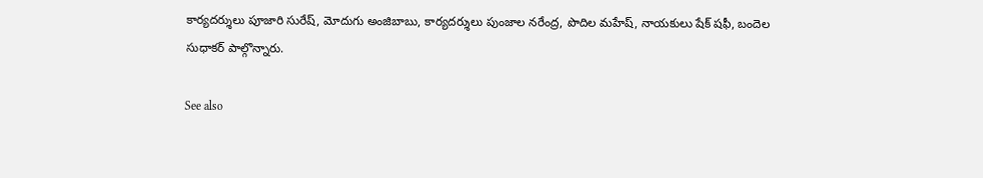కార్యదర్శులు పూజారి సురేష్, మోదుగు అంజిబాబు, కార్యదర్శులు పుంజాల నరేంద్ర, పొదిల మహేష్, నాయకులు షేక్ షఫీ, బందెల సుధాకర్ పాల్గొన్నారు.

See also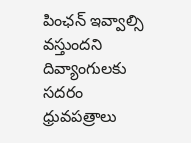పింఛన్ ఇవ్వాల్సి వస్తుందని దివ్యాంగులకు సదరం ధ్రువపత్రాలు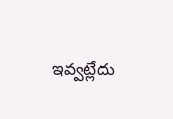ఇవ్వట్లేదు